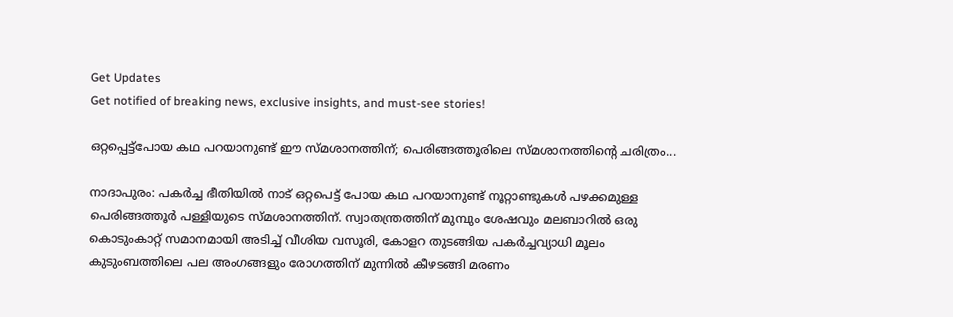Get Updates
Get notified of breaking news, exclusive insights, and must-see stories!

ഒറ്റപ്പെട്ട്പോയ കഥ പറയാനുണ്ട് ഈ സ്മശാനത്തിന്; പെരിങ്ങത്തൂരിലെ സ്മശാനത്തിന്റെ ചരിത്രം...

നാദാപുരം: പകർച്ച ഭീതിയിൽ നാട് ഒറ്റപെട്ട് പോയ കഥ പറയാനുണ്ട് നൂറ്റാണ്ടുകൾ പഴക്കമുള്ള പെരിങ്ങത്തൂർ പള്ളിയുടെ സ്മശാനത്തിന്. സ്വാതന്ത്രത്തിന് മുമ്പും ശേഷവും മലബാറിൽ ഒരു കൊടുംകാറ്റ് സമാനമായി അടിച്ച് വീശിയ വസൂരി, കോളറ തുടങ്ങിയ പകർച്ചവ്യാധി മൂലം കുടുംബത്തിലെ പല അംഗങ്ങളും രോഗത്തിന് മുന്നിൽ കീഴടങ്ങി മരണം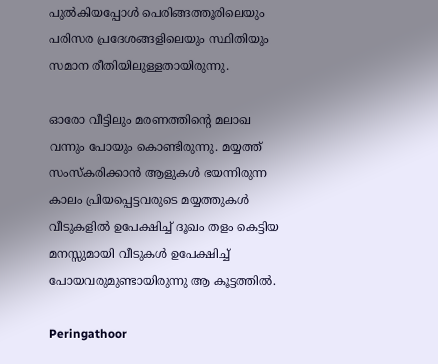പുൽകിയപ്പോൾ പെരിങ്ങത്തൂരിലെയും പരിസര പ്രദേശങ്ങളിലെയും സ്ഥിതിയും സമാന രീതിയിലുള്ളതായിരുന്നു.

ഓരോ വീട്ടിലും മരണത്തിന്റെ മലാഖ വന്നും പോയും കൊണ്ടിരുന്നു. മയ്യത്ത് സംസ്കരിക്കാൻ ആളുകൾ ഭയന്നിരുന്ന കാലം പ്രിയപ്പെട്ടവരുടെ മയ്യത്തുകൾ വീടുകളിൽ ഉപേക്ഷിച്ച് ദൂഖം തളം കെട്ടിയ മനസ്സുമായി വീടുകൾ ഉപേക്ഷിച്ച് പോയവരുമുണ്ടായിരുന്നു ആ കൂട്ടത്തിൽ.

Peringathoor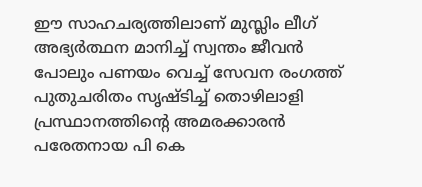ഈ സാഹചര്യത്തിലാണ് മുസ്ലിം ലീഗ് അഭ്യർത്ഥന മാനിച്ച് സ്വന്തം ജീവൻ പോലും പണയം വെച്ച് സേവന രംഗത്ത് പുതുചരിതം സൃഷ്ടിച്ച് തൊഴിലാളി പ്രസ്ഥാനത്തിന്റെ അമരക്കാരൻ പരേതനായ പി കെ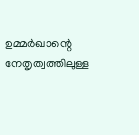ഉമ്മർഖാന്റെ നേതൃത്വത്തിലുള്ള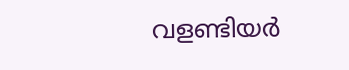വളണ്ടിയർ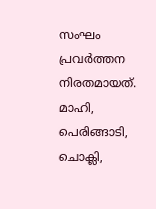സംഘം പ്രവർത്തന നിരതമായത്. മാഹി, പെരിങ്ങാടി, ചൊക്ലി,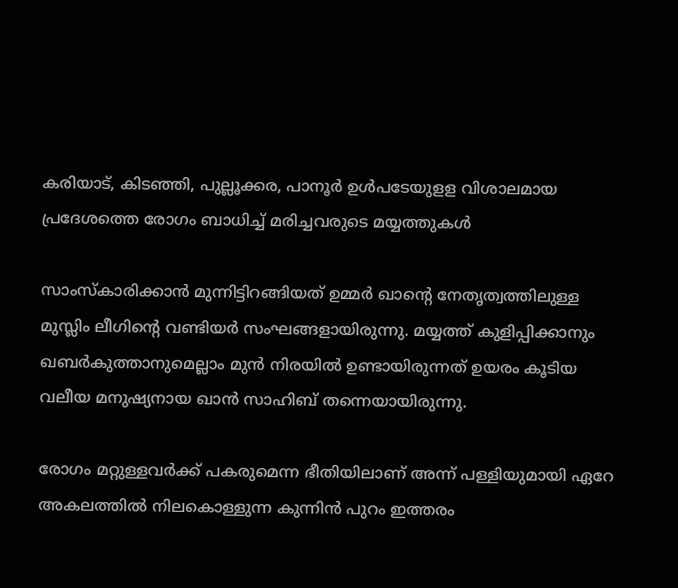കരിയാട്, കിടഞ്ഞി, പുല്ലൂക്കര, പാനൂർ ഉൾപടേയുളള വിശാലമായ പ്രദേശത്തെ രോഗം ബാധിച്ച് മരിച്ചവരുടെ മയ്യത്തുകൾ

സാംസ്കാരിക്കാൻ മുന്നിട്ടിറങ്ങിയത് ഉമ്മർ ഖാന്റെ നേതൃത്വത്തിലുള്ള മുസ്ലിം ലീഗിന്റെ വണ്ടിയർ സംഘങ്ങളായിരുന്നു. മയ്യത്ത് കുളിപ്പിക്കാനും ഖബർകുത്താനുമെല്ലാം മുൻ നിരയിൽ ഉണ്ടായിരുന്നത് ഉയരം കൂടിയ വലീയ മനുഷ്യനായ ഖാൻ സാഹിബ് തന്നെയായിരുന്നു.

രോഗം മറ്റുള്ളവർക്ക് പകരുമെന്ന ഭീതിയിലാണ് അന്ന് പള്ളിയുമായി ഏറേ അകലത്തിൽ നിലകൊള്ളുന്ന കുന്നിൻ പുറം ഇത്തരം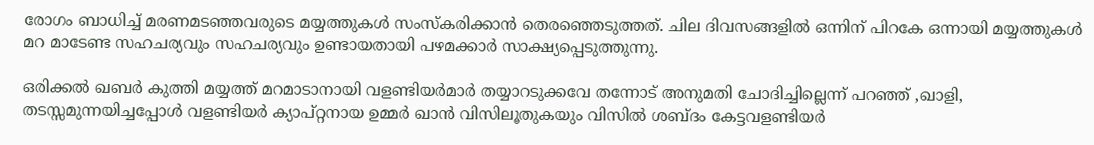രോഗം ബാധിച്ച് മരണമടഞ്ഞവരുടെ മയ്യത്തുകൾ സംസ്കരിക്കാൻ തെരഞ്ഞെടുത്തത്. ചില ദിവസങ്ങളിൽ ഒന്നിന് പിറകേ ഒന്നായി മയ്യത്തുകൾ മറ മാടേണ്ട സഹചര്യവും സഹചര്യവും ഉണ്ടായതായി പഴമക്കാർ സാക്ഷ്യപ്പെടുത്തുന്നു.

ഒരിക്കൽ ഖബർ കുത്തി മയ്യത്ത് മറമാടാനായി വളണ്ടിയർമാർ തയ്യാറടുക്കവേ തന്നോട് അനുമതി ചോദിച്ചില്ലെന്ന് പറഞ്ഞ് ,ഖാളി, തടസ്സമുന്നയിച്ചപ്പോൾ വളണ്ടിയർ ക്യാപ്റ്റനായ ഉമ്മർ ഖാൻ വിസിലൂതുകയും വിസിൽ ശബ്ദം കേട്ടവളണ്ടിയർ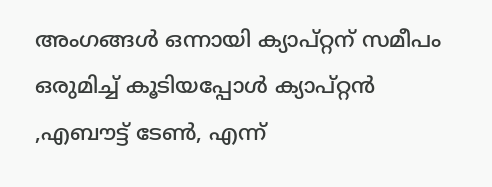അംഗങ്ങൾ ഒന്നായി ക്യാപ്റ്റന് സമീപം ഒരുമിച്ച് കൂടിയപ്പോൾ ക്യാപ്റ്റൻ ,എബൗട്ട് ടേൺ, എന്ന്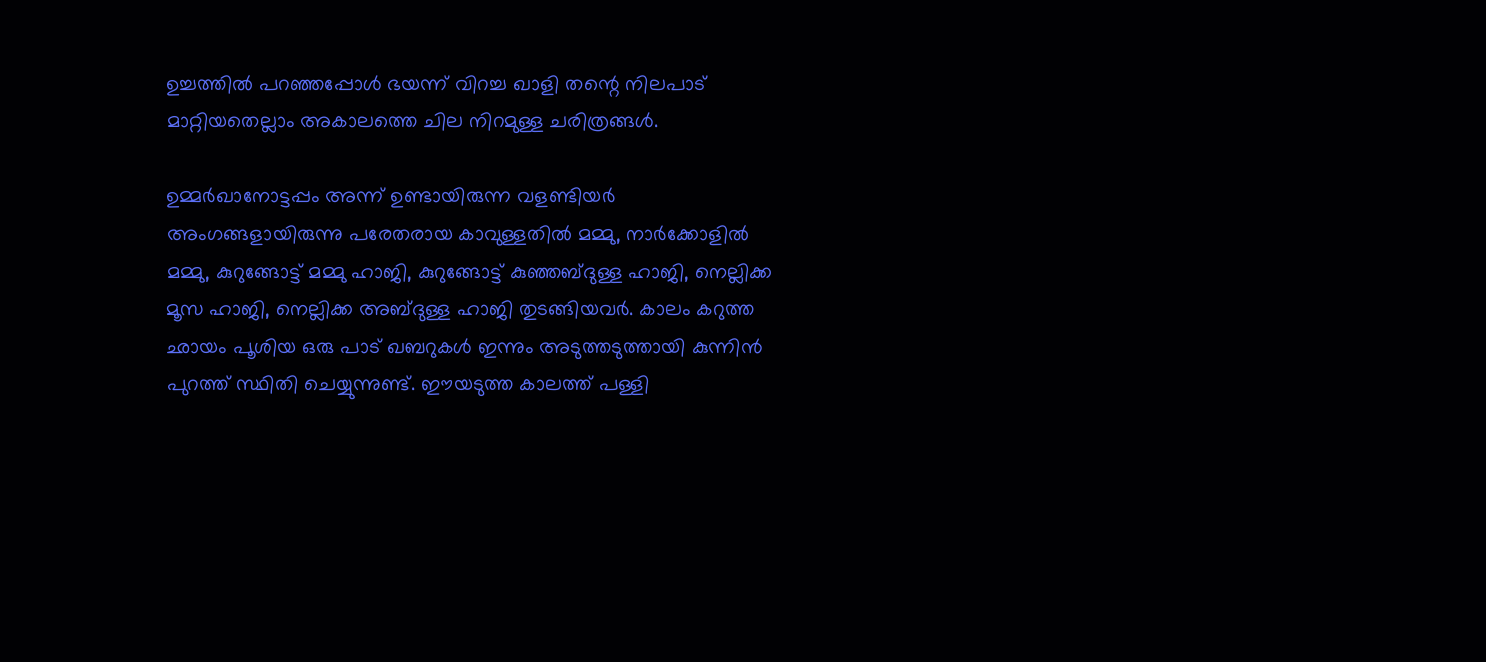ഉച്ചത്തിൽ പറഞ്ഞപ്പോൾ ഭയന്ന് വിറച്ച ഖാളി തന്റെ നിലപാട് മാറ്റിയതെല്ലാം അകാലത്തെ ചില നിറമുള്ള ചരിത്രങ്ങൾ.

ഉമ്മർഖാനോട്ടപ്പം അന്ന് ഉണ്ടായിരുന്ന വളണ്ടിയർ അംഗങ്ങളായിരുന്നു പരേതരായ കാവുള്ളതിൽ മമ്മു, നാർക്കോളിൽ മമ്മു, കുറുങ്ങോട്ട് മമ്മു ഹാജി, കുറുങ്ങോട്ട് കുഞ്ഞബ്ദുള്ള ഹാജി, നെല്ലിക്ക മൂസ ഹാജി, നെല്ലിക്ക അബ്ദുള്ള ഹാജി തുടങ്ങിയവർ. കാലം കറുത്ത ഛായം പൂശിയ ഒരു പാട് ഖബറുകൾ ഇന്നും അടുത്തടുത്തായി കുന്നിൻ പുറത്ത് സ്ഥിതി ചെയ്യുന്നുണ്ട്. ഈയടുത്ത കാലത്ത് പള്ളി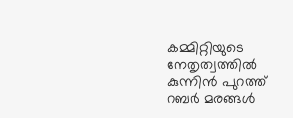കമ്മിറ്റിയുടെ നേതൃത്വത്തിൽ കുന്നിൻ പുറത്ത് റബർ മരങ്ങൾ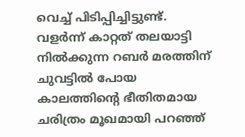വെച്ച് പിടിപ്പിച്ചിട്ടുണ്ട്. വളർന്ന് കാറ്റത് തലയാട്ടി നിൽക്കുന്ന റബർ മരത്തിന് ചുവട്ടിൽ പോയ കാലത്തിന്റെ ഭീതിതമായ ചരിത്രം മൂഖമായി പറഞ്ഞ്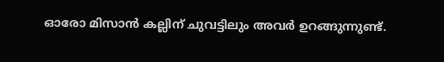ഓരോ മിസാൻ കല്ലിന് ചുവട്ടിലും അവർ ഉറങ്ങുന്നുണ്ട്.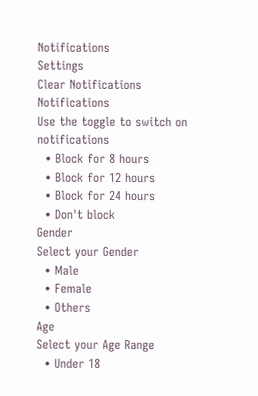Notifications
Settings
Clear Notifications
Notifications
Use the toggle to switch on notifications
  • Block for 8 hours
  • Block for 12 hours
  • Block for 24 hours
  • Don't block
Gender
Select your Gender
  • Male
  • Female
  • Others
Age
Select your Age Range
  • Under 18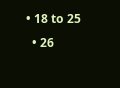• 18 to 25
  • 26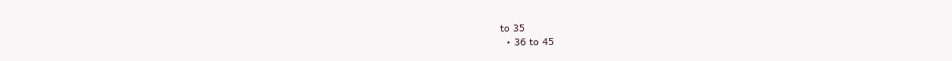to 35
  • 36 to 45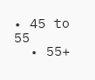• 45 to 55
  • 55+